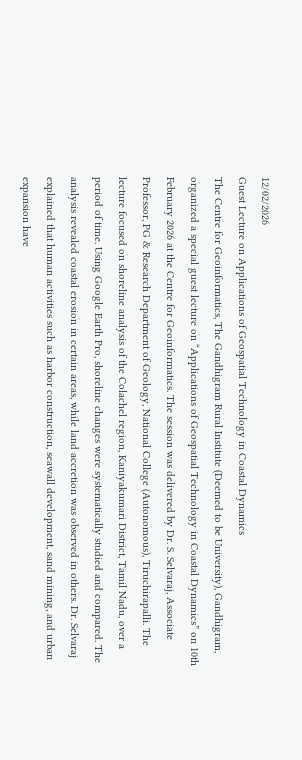12/02/2026
Guest Lecture on Applications of Geospatial Technology in Coastal Dynamics
The Centre for Geoinformatics, The Gandhigram Rural Institute (Deemed to be University), Gandhigram, organized a special guest lecture on “Applications of Geospatial Technology in Coastal Dynamics” on 10th February 2026 at the Centre for Geoinformatics. The session was delivered by Dr. S. Selvaraj, Associate Professor, PG & Research Department of Geology, National College (Autonomous), Tiruchirapalli. The lecture focused on shoreline analysis of the Colachel region, Kaniyakumari District, Tamil Nadu, over a period of time. Using Google Earth Pro, shoreline changes were systematically studied and compared. The analysis revealed coastal erosion in certain areas, while land accretion was observed in others. Dr. Selvaraj explained that human activities such as harbor construction, seawall development, sand mining, and urban expansion have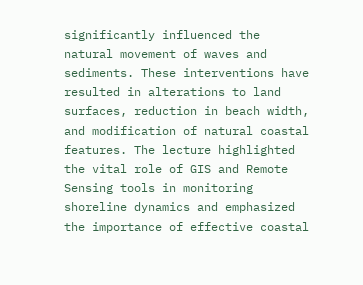significantly influenced the natural movement of waves and sediments. These interventions have resulted in alterations to land surfaces, reduction in beach width, and modification of natural coastal features. The lecture highlighted the vital role of GIS and Remote Sensing tools in monitoring shoreline dynamics and emphasized the importance of effective coastal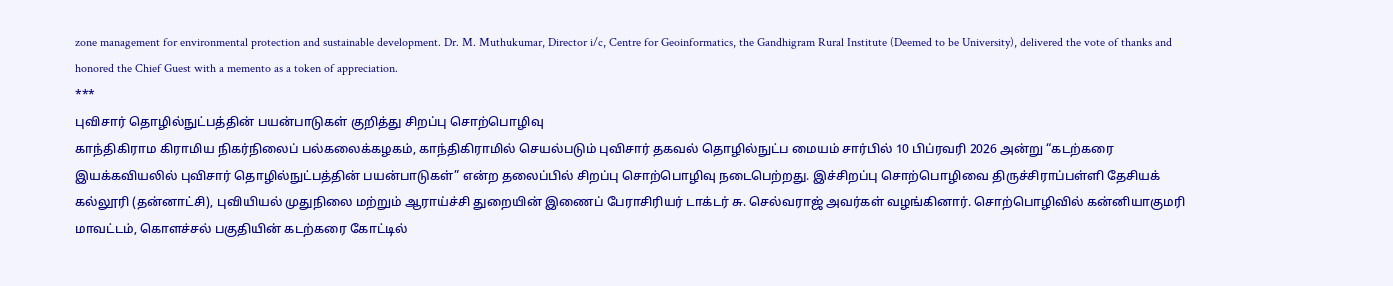zone management for environmental protection and sustainable development. Dr. M. Muthukumar, Director i/c, Centre for Geoinformatics, the Gandhigram Rural Institute (Deemed to be University), delivered the vote of thanks and honored the Chief Guest with a memento as a token of appreciation.
***
புவிசார் தொழில்நுட்பத்தின் பயன்பாடுகள் குறித்து சிறப்பு சொற்பொழிவு
காந்திகிராம கிராமிய நிகர்நிலைப் பல்கலைக்கழகம், காந்திகிராமில் செயல்படும் புவிசார் தகவல் தொழில்நுட்ப மையம் சார்பில் 10 பிப்ரவரி 2026 அன்று “கடற்கரை இயக்கவியலில் புவிசார் தொழில்நுட்பத்தின் பயன்பாடுகள்” என்ற தலைப்பில் சிறப்பு சொற்பொழிவு நடைபெற்றது. இச்சிறப்பு சொற்பொழிவை திருச்சிராப்பள்ளி தேசியக் கல்லூரி (தன்னாட்சி), புவியியல் முதுநிலை மற்றும் ஆராய்ச்சி துறையின் இணைப் பேராசிரியர் டாக்டர் சு. செல்வராஜ் அவர்கள் வழங்கினார். சொற்பொழிவில் கன்னியாகுமரி மாவட்டம், கொளச்சல் பகுதியின் கடற்கரை கோட்டில்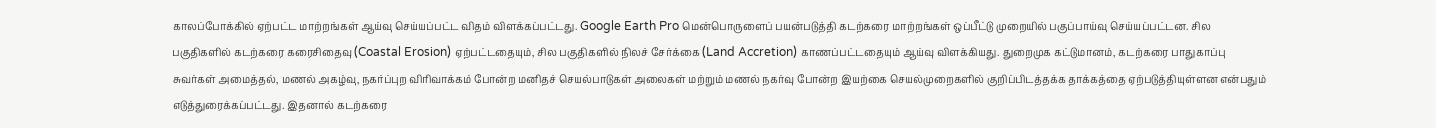காலப்போக்கில் ஏற்பட்ட மாற்றங்கள் ஆய்வு செய்யப்பட்ட விதம் விளக்கப்பட்டது. Google Earth Pro மென்பொருளைப் பயன்படுத்தி கடற்கரை மாற்றங்கள் ஒப்பீட்டு முறையில் பகுப்பாய்வு செய்யப்பட்டன. சில பகுதிகளில் கடற்கரை கரைசிதைவு (Coastal Erosion) ஏற்பட்டதையும், சில பகுதிகளில் நிலச் சேர்க்கை (Land Accretion) காணப்பட்டதையும் ஆய்வு விளக்கியது. துறைமுக கட்டுமானம், கடற்கரை பாதுகாப்பு சுவர்கள் அமைத்தல், மணல் அகழ்வு, நகர்ப்புற விரிவாக்கம் போன்ற மனிதச் செயல்பாடுகள் அலைகள் மற்றும் மணல் நகர்வு போன்ற இயற்கை செயல்முறைகளில் குறிப்பிடத்தக்க தாக்கத்தை ஏற்படுத்தியுள்ளன என்பதும் எடுத்துரைக்கப்பட்டது. இதனால் கடற்கரை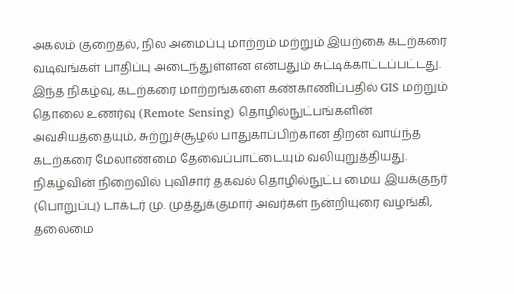அகலம் குறைதல், நில அமைப்பு மாற்றம் மற்றும் இயற்கை கடற்கரை வடிவங்கள் பாதிப்பு அடைந்துள்ளன என்பதும் சுட்டிக்காட்டப்பட்டது. இந்த நிகழ்வு, கடற்கரை மாற்றங்களை கண்காணிப்பதில் GIS மற்றும் தொலை உணர்வு (Remote Sensing) தொழில்நுட்பங்களின் அவசியத்தையும், சுற்றுச்சூழல் பாதுகாப்பிற்கான திறன் வாய்ந்த கடற்கரை மேலாண்மை தேவைப்பாட்டையும் வலியுறுத்தியது. நிகழ்வின் நிறைவில் புவிசார் தகவல் தொழில்நுட்ப மைய இயக்குநர் (பொறுப்பு) டாக்டர் மு. முத்துக்குமார் அவர்கள் நன்றியுரை வழங்கி, தலைமை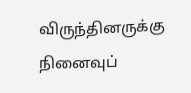விருந்தினருக்கு நினைவுப்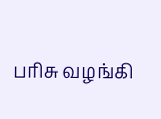பரிசு வழங்கி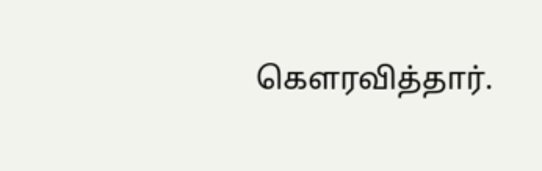கௌரவித்தார்.